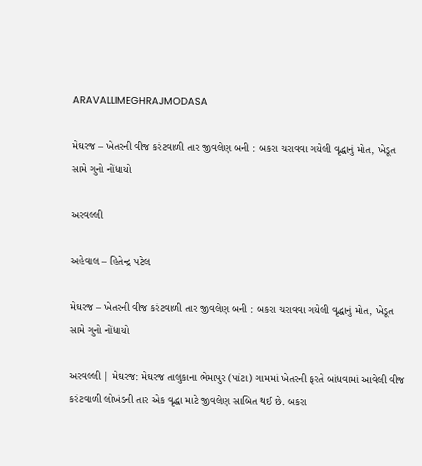ARAVALLIMEGHRAJMODASA

મેઘરજ – ખેતરની વીજ કરંટવાળી તાર જીવલેણ બની : બકરા ચરાવવા ગયેલી વૃદ્ધાનું મોત, ખેડૂત સામે ગુનો નોંધાયો

અરવલ્લી

અહેવાલ – હિતેન્દ્ર પટેલ

મેઘરજ – ખેતરની વીજ કરંટવાળી તાર જીવલેણ બની : બકરા ચરાવવા ગયેલી વૃદ્ધાનું મોત, ખેડૂત સામે ગુનો નોંધાયો

અરવલ્લી | મેઘરજ: મેઘરજ તાલુકાના ભેમાપુર (પાંટા) ગામમાં ખેતરની ફરતે બાંધવામાં આવેલી વીજ કરંટવાળી લોખંડની તાર એક વૃદ્ધા માટે જીવલેણ સાબિત થઈ છે. બકરા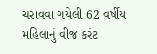ચરાવવા ગયેલી 62 વર્ષીય મહિલાનું વીજ કરંટ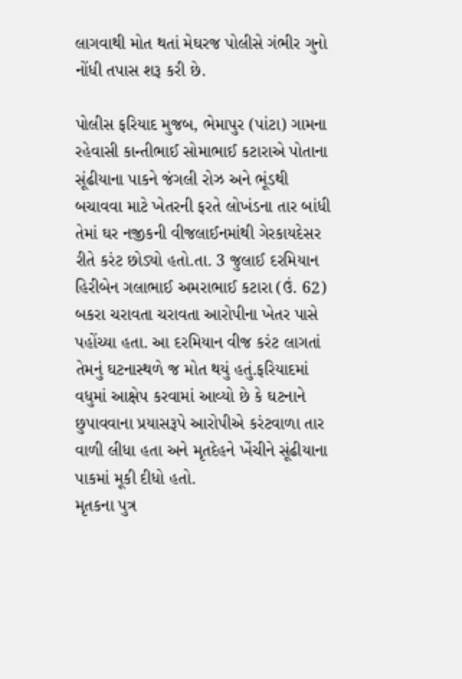લાગવાથી મોત થતાં મેઘરજ પોલીસે ગંભીર ગુનો નોંધી તપાસ શરૂ કરી છે.

પોલીસ ફરિયાદ મુજબ, ભેમાપુર (પાંટા) ગામના રહેવાસી કાન્તીભાઈ સોમાભાઈ કટારાએ પોતાના સૂંઢીયાના પાકને જંગલી રોઝ અને ભૂંડથી બચાવવા માટે ખેતરની ફરતે લોખંડના તાર બાંધી તેમાં ઘર નજીકની વીજલાઈનમાંથી ગેરકાયદેસર રીતે કરંટ છોડ્યો હતો.તા. 3 જુલાઈ દરમિયાન હિરીબેન ગલાભાઈ અમરાભાઈ કટારા (ઉં. 62) બકરા ચરાવતા ચરાવતા આરોપીના ખેતર પાસે પહોંચ્યા હતા. આ દરમિયાન વીજ કરંટ લાગતાં તેમનું ઘટનાસ્થળે જ મોત થયું હતું.ફરિયાદમાં વધુમાં આક્ષેપ કરવામાં આવ્યો છે કે ઘટનાને છુપાવવાના પ્રયાસરૂપે આરોપીએ કરંટવાળા તાર વાળી લીધા હતા અને મૃતદેહને ખેંચીને સૂંઢીયાના પાકમાં મૂકી દીધો હતો.
મૃતકના પુત્ર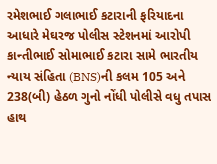રમેશભાઈ ગલાભાઈ કટારાની ફરિયાદના આધારે મેઘરજ પોલીસ સ્ટેશનમાં આરોપી કાન્તીભાઈ સોમાભાઈ કટારા સામે ભારતીય ન્યાય સંહિતા (BNS)ની કલમ 105 અને 238(બી) હેઠળ ગુનો નોંધી પોલીસે વધુ તપાસ હાથ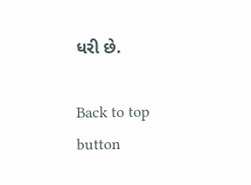ધરી છે.

Back to top button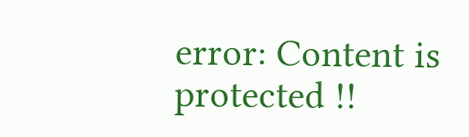error: Content is protected !!